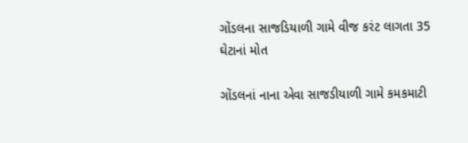ગોંડલના સાજડિયાળી ગામે વીજ કરંટ લાગતા 35 ઘેટાનાં મોત

ગોંડલનાં નાના એવા સાજડીયાળી ગામે કમકમાટી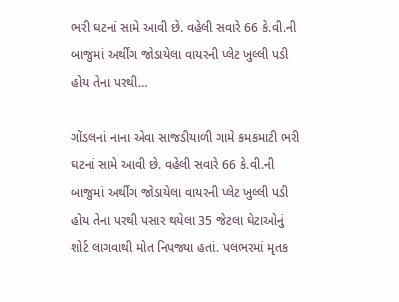ભરી ઘટનાં સામે આવી છે. વહેલી સવારે 66 કે.વી.ની બાજુમાં અર્થીંગ જોડાયેલા વાયરની પ્લેટ ખુલ્લી પડી હોય તેના પરથી…

ગોંડલનાં નાના એવા સાજડીયાળી ગામે કમકમાટી ભરી ઘટનાં સામે આવી છે. વહેલી સવારે 66 કે.વી.ની બાજુમાં અર્થીંગ જોડાયેલા વાયરની પ્લેટ ખુલ્લી પડી હોય તેના પરથી પસાર થયેલા 35 જેટલા ઘેટાઓનું શોર્ટ લાગવાથી મોત નિપજ્યા હતાં. પલભરમાં મૃતક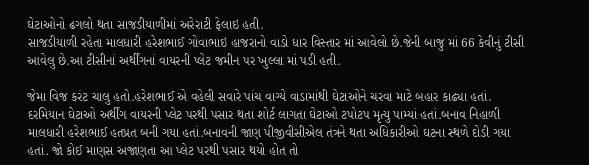ઘેટાઓનો ઢગલો થતા સાજડીયાળીમાં અરેરાટી ફેલાઇ હતી.
સાજડીયાળી રહેતા માલધારી હરેશભાઈ ગોવાભાઇ હાજરાનો વાડો ધાર વિસ્તાર માં આવેલો છે.જેની બાજુ માં 66 કેવીનું ટીસી આવેલુ છે.આ ટીસીનાં અર્થીંગનાં વાયરની પ્લેટ જમીન પર ખુલ્લા માં પડી હતી.

જેમા વિજ કરંટ ચાલુ હતો.હરેશભાઈ એ વહેલી સવારે પાંચ વાગ્યે વાડામાંથી ઘેટાઓને ચરવા માટે બહાર કાઢ્યા હતાં. દરમિયાન ઘેટાઓ અર્થીંગ વાયરની પ્લેટ પરથી પસાર થતા શોર્ટ લાગતા ઘેટાઓ ટપોટપ મૃત્યુ પામ્યાં હતાં.બનાવ નિહાળી માલધારી હરેશભાઈ હતપ્રત બની ગયા હતાં.બનાવની જાણ પીજીવીસીએલ તંત્રને થતા અધિકારીઓ ઘટના સ્થળે દોડી ગયા હતાં. જો કોઈ માણસ અજાણતા આ પ્લેટ પરથી પસાર થયો હોત તો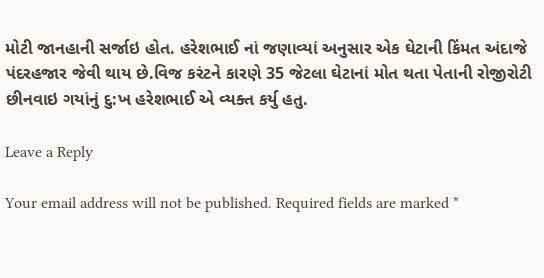મોટી જાનહાની સર્જાઇ હોત. હરેશભાઈ નાં જણાવ્યાં અનુસાર એક ઘેટાની કિંમત અંદાજે પંદરહજાર જેવી થાય છે.વિજ કરંટને કારણે 35 જેટલા ઘેટાનાં મોત થતા પેતાની રોજીરોટી છીનવાઇ ગયાંનું દુ:ખ હરેશભાઈ એ વ્યક્ત કર્યુ હતુ.

Leave a Reply

Your email address will not be published. Required fields are marked *